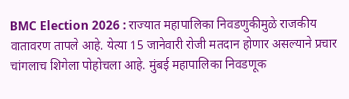BMC Election 2026 : राज्यात महापालिका निवडणुकीमुळे राजकीय वातावरण तापले आहे. येत्या 15 जानेवारी रोजी मतदान होणार असल्याने प्रचार चांगलाच शिगेला पोहोचला आहे. मुंबई महापालिका निवडणूक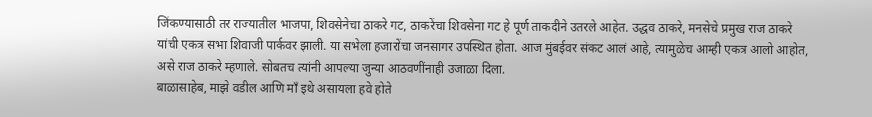जिंकण्यासाठी तर राज्यातील भाजपा, शिवसेनेचा ठाकरे गट, ठाकरेंचा शिवसेना गट हे पूर्ण ताकदीने उतरले आहेत. उद्धव ठाकरे, मनसेचे प्रमुख राज ठाकरे यांची एकत्र सभा शिवाजी पार्कवर झाली. या सभेला हजारोंचा जनसागर उपस्थित होता. आज मुंबईवर संकट आलं आहे, त्यामुळेच आम्ही एकत्र आलो आहोत, असे राज ठाकरे म्हणाले. सोबतच त्यांनी आपल्या जुन्या आठवणींनाही उजाळा दिला.
बाळासाहेब, माझे वडील आणि माँ इथे असायला हवे होते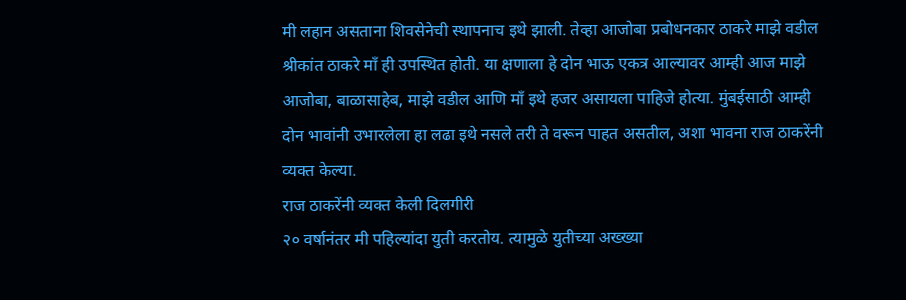मी लहान असताना शिवसेनेची स्थापनाच इथे झाली. तेव्हा आजोबा प्रबोधनकार ठाकरे माझे वडील श्रीकांत ठाकरे माँ ही उपस्थित होती. या क्षणाला हे दोन भाऊ एकत्र आल्यावर आम्ही आज माझे आजोबा, बाळासाहेब, माझे वडील आणि माँ इथे हजर असायला पाहिजे होत्या. मुंबईसाठी आम्ही दोन भावांनी उभारलेला हा लढा इथे नसले तरी ते वरून पाहत असतील, अशा भावना राज ठाकरेंनी व्यक्त केल्या.
राज ठाकरेंनी व्यक्त केली दिलगीरी
२० वर्षानंतर मी पहिल्यांदा युती करतोय. त्यामुळे युतीच्या अख्ख्या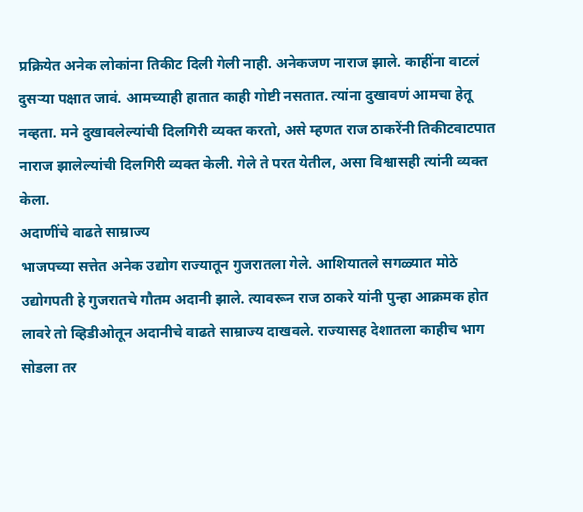प्रक्रियेत अनेक लोकांना तिकीट दिली गेली नाही. अनेकजण नाराज झाले. काहींना वाटलं दुसऱ्या पक्षात जावं. आमच्याही हातात काही गोष्टी नसतात. त्यांना दुखावणं आमचा हेतू नव्हता. मने दुखावलेल्यांची दिलगिरी व्यक्त करतो, असे म्हणत राज ठाकरेंनी तिकीटवाटपात नाराज झालेल्यांची दिलगिरी व्यक्त केली. गेले ते परत येतील, असा विश्वासही त्यांनी व्यक्त केला.
अदाणींचे वाढते साम्राज्य
भाजपच्या सत्तेत अनेक उद्योग राज्यातून गुजरातला गेले. आशियातले सगळ्यात मोठे उद्योगपती हे गुजरातचे गौतम अदानी झाले. त्यावरून राज ठाकरे यांनी पुन्हा आक्रमक होत लावरे तो व्हिडीओतून अदानीचे वाढते साम्राज्य दाखवले. राज्यासह देशातला काहीच भाग सोडला तर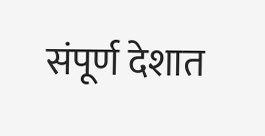संपूर्ण देशात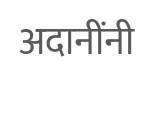अदानींनी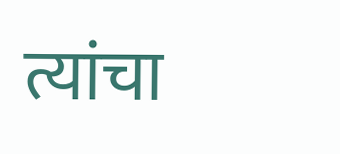त्यांचा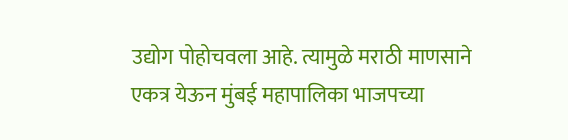उद्योग पोहोचवला आहे. त्यामुळे मराठी माणसाने एकत्र येऊन मुंबई महापालिका भाजपच्या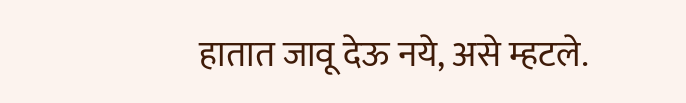हातात जावू देऊ नये, असे म्हटले.